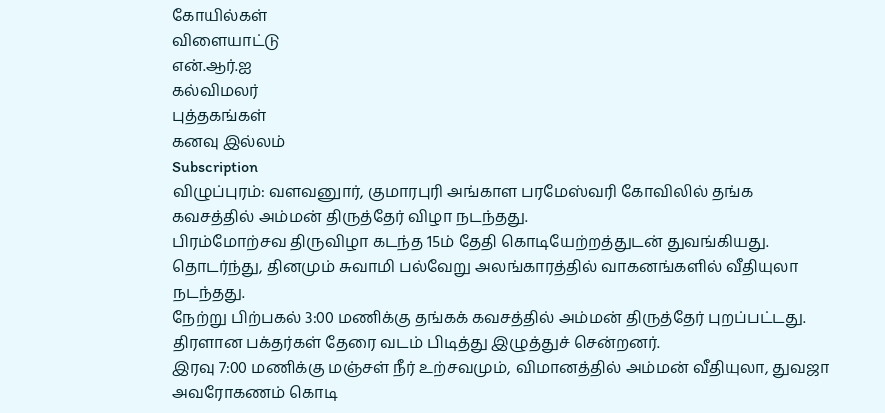கோயில்கள்
விளையாட்டு
என்.ஆர்.ஐ
கல்விமலர்
புத்தகங்கள்
கனவு இல்லம்
Subscription
விழுப்புரம்: வளவனுார், குமாரபுரி அங்காள பரமேஸ்வரி கோவிலில் தங்க கவசத்தில் அம்மன் திருத்தேர் விழா நடந்தது.
பிரம்மோற்சவ திருவிழா கடந்த 15ம் தேதி கொடியேற்றத்துடன் துவங்கியது. தொடர்ந்து, தினமும் சுவாமி பல்வேறு அலங்காரத்தில் வாகனங்களில் வீதியுலா நடந்தது.
நேற்று பிற்பகல் 3:00 மணிக்கு தங்கக் கவசத்தில் அம்மன் திருத்தேர் புறப்பட்டது. திரளான பக்தர்கள் தேரை வடம் பிடித்து இழுத்துச் சென்றனர்.
இரவு 7:00 மணிக்கு மஞ்சள் நீர் உற்சவமும், விமானத்தில் அம்மன் வீதியுலா, துவஜா அவரோகணம் கொடி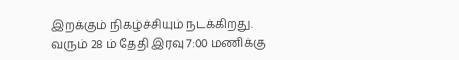இறக்கும் நிகழ்ச்சியும் நடக்கிறது.
வரும் 28 ம் தேதி இரவு 7:00 மணிக்கு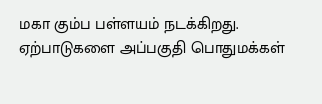மகா கும்ப பள்ளயம் நடக்கிறது. ஏற்பாடுகளை அப்பகுதி பொதுமக்கள்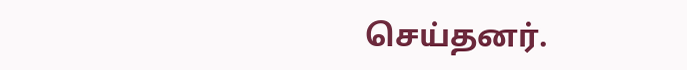செய்தனர்.